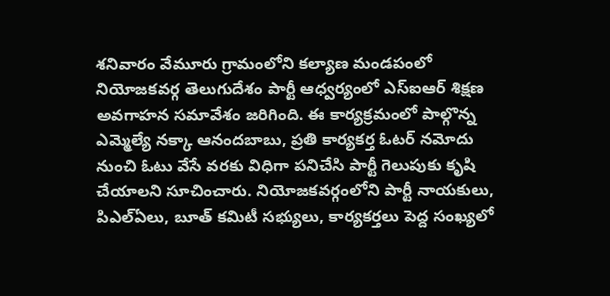శనివారం వేమూరు గ్రామంలోని కల్యాణ మండపంలో నియోజకవర్గ తెలుగుదేశం పార్టీ ఆధ్వర్యంలో ఎస్ఐఆర్ శిక్షణ అవగాహన సమావేశం జరిగింది. ఈ కార్యక్రమంలో పాల్గొన్న ఎమ్మెల్యే నక్కా ఆనందబాబు, ప్రతి కార్యకర్త ఓటర్ నమోదు నుంచి ఓటు వేసే వరకు విధిగా పనిచేసి పార్టీ గెలుపుకు కృషి చేయాలని సూచించారు. నియోజకవర్గంలోని పార్టీ నాయకులు, పిఎల్ఏలు, బూత్ కమిటీ సభ్యులు, కార్యకర్తలు పెద్ద సంఖ్యలో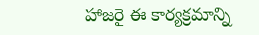హాజరై ఈ కార్యక్రమాన్ని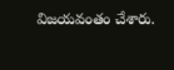విజయవంతం చేశారు.